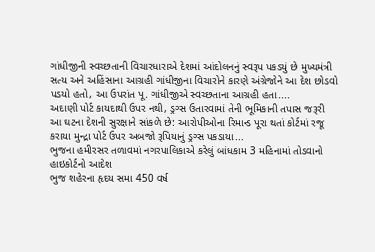ગાંધીજીની સ્વચ્છતાની વિચારધારાએ દેશમાં આંદોલનનું સ્વરૂપ પકડયું છે મુખ્યમંત્રી
સત્ય અને અહિંસાના આગ્રહી ગાંધીજીના વિચારોને કારણે અંગ્રેજોને આ દેશ છોડવો પડયો હતો, આ ઉપરાંત પૂ. ગાંધીજીએ સ્વચ્છતાના આગ્રહી હતા....
અદાણી પોર્ટ કાયદાથી ઉપર નથી, ડ્રગ્સ ઉતારવામાં તેની ભૂમિકાની તપાસ જરૂરી
આ ઘટના દેશની સુરક્ષાને સાંકળે છે: આરોપીઓના રિમાન્ડ પૂરા થતાં કોર્ટમાં રજૂ કરાયા મુન્દ્રા પોર્ટ ઉપર અબજો રૂપિયાનું ડ્રગ્સ પકડાયા...
ભુજના હમીરસર તળાવમાં નગરપાલિકાએ કરેલું બાંધકામ 3 મહિનામાં તોડવાનો હાઇકોર્ટનો આદેશ
ભુજ શહેરના હૃદય સમા 450 વર્ષ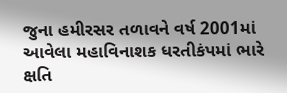જુના હમીરસર તળાવને વર્ષ 2001માં આવેલા મહાવિનાશક ધરતીકંપમાં ભારે ક્ષતિ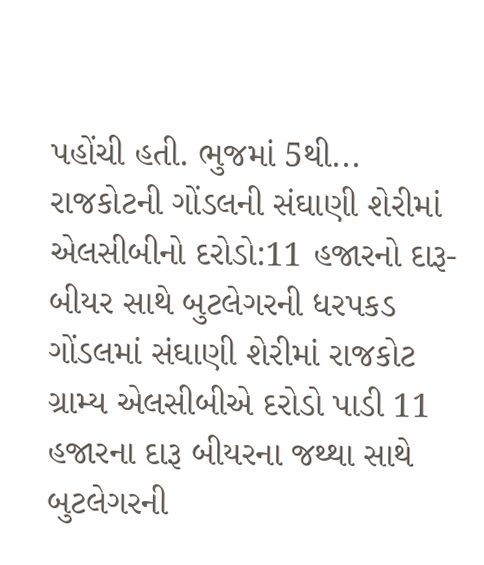પહોંચી હતી. ભુજમાં 5થી...
રાજકોટની ગોંડલની સંઘાણી શેરીમાં એલસીબીનો દરોડો:11 હજારનો દારૂ-બીયર સાથે બુટલેગરની ધરપકડ
ગોંડલમાં સંઘાણી શેરીમાં રાજકોટ ગ્રામ્ય એલસીબીએ દરોડો પાડી 11 હજારના દારૂ બીયરના જથ્થા સાથે બુટલેગરની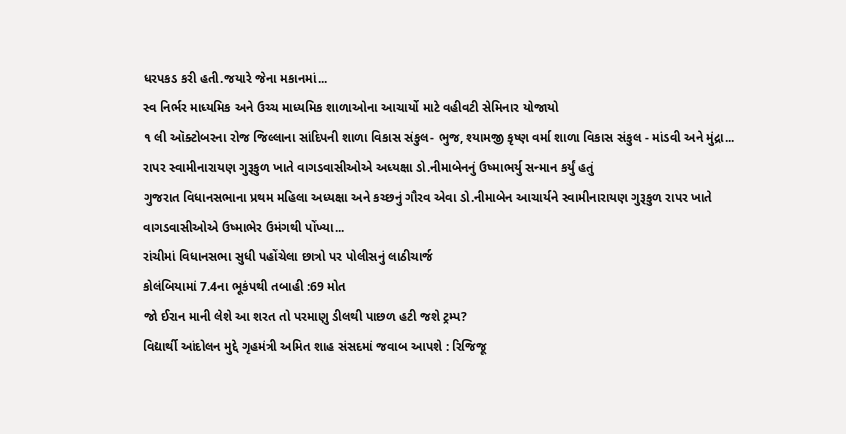ધરપકડ કરી હતી.જયારે જેના મકાનમાં...
સ્વ નિર્ભર માધ્યમિક અને ઉચ્ચ માધ્યમિક શાળાઓના આચાર્યો માટે વહીવટી સેમિનાર યોજાયો
૧ લી ઑક્ટોબરના રોજ જિલ્લાના સાંદિપની શાળા વિકાસ સંકુલ- ભુજ, શ્યામજી કૃષ્ણ વર્મા શાળા વિકાસ સંકુલ - માંડવી અને મુંદ્રા...
રાપર સ્વામીનારાયણ ગુરૂકુળ ખાતે વાગડવાસીઓએ અધ્યક્ષા ડો.નીમાબેનનું ઉષ્માભર્યુ સન્માન કર્યું હતું
ગુજરાત વિધાનસભાના પ્રથમ મહિલા અધ્યક્ષા અને કચ્છનું ગૌરવ એવા ડો.નીમાબેન આચાર્યને સ્વામીનારાયણ ગુરૂકુળ રાપર ખાતે વાગડવાસીઓએ ઉષ્માભેર ઉમંગથી પોંખ્યા...
રાંચીમાં વિધાનસભા સુધી પહોંચેલા છાત્રો પર પોલીસનું લાઠીચાર્જ
કોલંબિયામાં 7.4ના ભૂકંપથી તબાહી :69 મોત
જો ઈરાન માની લેશે આ શરત તો પરમાણુ ડીલથી પાછળ હટી જશે ટ્રમ્પ?
વિદ્યાર્થી આંદોલન મુદ્દે ગૃહમંત્રી અમિત શાહ સંસદમાં જવાબ આપશે : રિજિજૂ